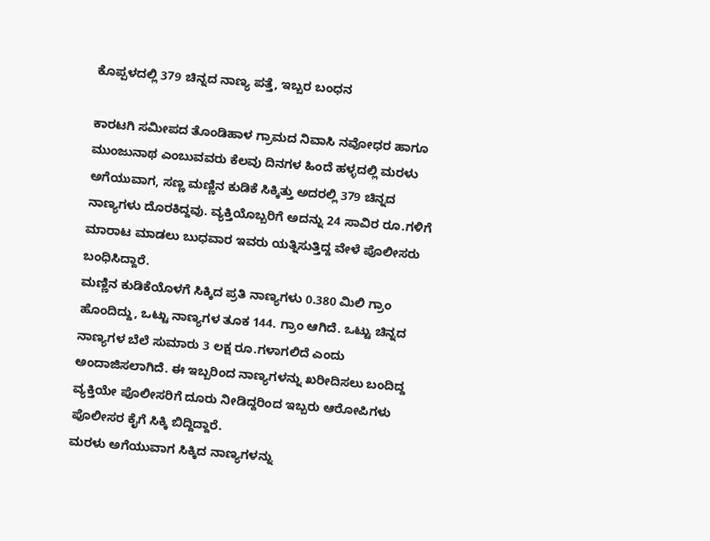ಕೊಪ್ಪಳದಲ್ಲಿ 379 ಚಿನ್ನದ ನಾಣ್ಯ ಪತ್ತೆ, ಇಬ್ಬರ ಬಂಧನ

ಕಾರಟಗಿ ಸಮೀಪದ ತೊಂಡಿಹಾಳ ಗ್ರಾಮದ ನಿವಾಸಿ ನವೋಧರ ಹಾಗೂ ಮುಂಜುನಾಥ ಎಂಬುವವರು ಕೆಲವು ದಿನಗಳ ಹಿಂದೆ ಹಳ್ಳದಲ್ಲಿ ಮರಳು ಅಗೆಯುವಾಗ, ಸಣ್ಣ ಮಣ್ಣಿನ ಕುಡಿಕೆ ಸಿಕ್ಕಿತ್ತು ಅದರಲ್ಲಿ 379 ಚಿನ್ನದ ನಾಣ್ಯಗಳು ದೊರಕಿದ್ದವು. ವ್ಯಕ್ತಿಯೊಬ್ಬರಿಗೆ ಅದನ್ನು 24 ಸಾವಿರ ರೂ.ಗಳಿಗೆ ಮಾರಾಟ ಮಾಡಲು ಬುಧವಾರ ಇವರು ಯತ್ನಿಸುತ್ತಿದ್ದ ವೇಳೆ ಪೊಲೀಸರು ಬಂಧಿಸಿದ್ದಾರೆ.
ಮಣ್ಣಿನ ಕುಡಿಕೆಯೊಳಗೆ ಸಿಕ್ಕಿದ ಪ್ರತಿ ನಾಣ್ಯಗಳು 0.380 ಮಿಲಿ ಗ್ರಾಂ ಹೊಂದಿದ್ದು, ಒಟ್ಟು ನಾಣ್ಯಗಳ ತೂಕ 144. ಗ್ರಾಂ ಆಗಿದೆ. ಒಟ್ಟು ಚಿನ್ನದ ನಾಣ್ಯಗಳ ಬೆಲೆ ಸುಮಾರು 3 ಲಕ್ಷ ರೂ.ಗಳಾಗಲಿದೆ ಎಂದು ಅಂದಾಜಿಸಲಾಗಿದೆ. ಈ ಇಬ್ಬರಿಂದ ನಾಣ್ಯಗಳನ್ನು ಖರೀದಿಸಲು ಬಂದಿದ್ದ ವ್ಯಕ್ತಿಯೇ ಪೊಲೀಸರಿಗೆ ದೂರು ನೀಡಿದ್ದರಿಂದ ಇಬ್ಬರು ಆರೋಪಿಗಳು ಪೊಲೀಸರ ಕೈಗೆ ಸಿಕ್ಕಿ ಬಿದ್ದಿದ್ದಾರೆ.
ಮರಳು ಅಗೆಯುವಾಗ ಸಿಕ್ಕಿದ ನಾಣ್ಯಗಳನ್ನು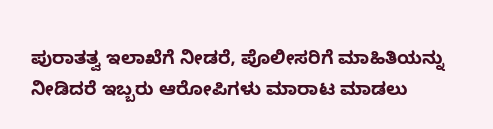ಪುರಾತತ್ವ ಇಲಾಖೆಗೆ ನೀಡರೆ, ಪೊಲೀಸರಿಗೆ ಮಾಹಿತಿಯನ್ನು ನೀಡಿದರೆ ಇಬ್ಬರು ಆರೋಪಿಗಳು ಮಾರಾಟ ಮಾಡಲು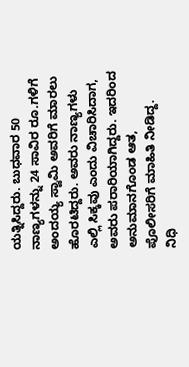ಯತ್ನಿಸಿದ್ದರು. ಬುಧವಾರ 50 ನಾಣ್ಯಗಳನ್ನು 24 ಸಾವಿರ ರೂ.ಗಳಿಗೆ ಅಂದಯ್ಯ ಸ್ವಾಮಿ ಅವರಿಗೆ ಮಾರಲು ಹೊರಟಿದ್ದರು. ಅವರು ನಾಣ್ಯಗಳು ಎಲ್ಲಿ ಸಿಕ್ಕವು ಎಂದು ವಿಚಾರಿಸಿದಾಗ, ಅವರು ಪರಾರಿಯಾಗಿದ್ದರು. ಇದರಿಂದ ಅನುಮಾನಗೊಂಡ ಆತ, ಪೊಲೀಸರಿಗೆ ಮಾಹಿತಿ ನೀಡಿದ್ದ.
ನಿಧಿ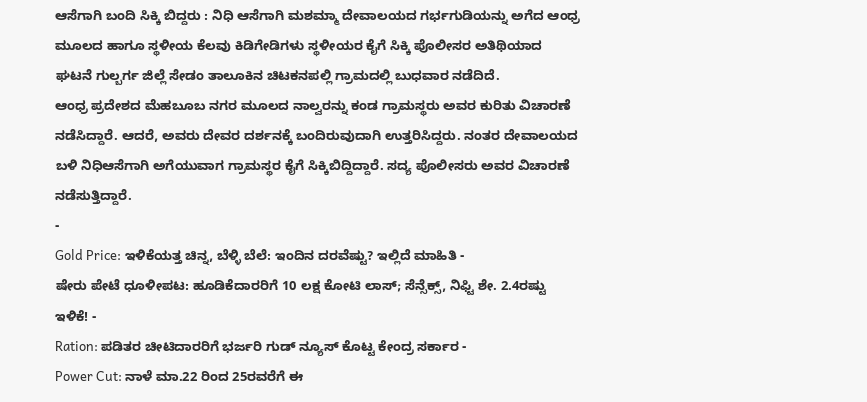ಆಸೆಗಾಗಿ ಬಂದಿ ಸಿಕ್ಕಿ ಬಿದ್ದರು : ನಿಧಿ ಆಸೆಗಾಗಿ ಮಶಮ್ಮಾ ದೇವಾಲಯದ ಗರ್ಭಗುಡಿಯನ್ನು ಅಗೆದ ಆಂಧ್ರ ಮೂಲದ ಹಾಗೂ ಸ್ಥಳೀಯ ಕೆಲವು ಕಿಡಿಗೇಡಿಗಳು ಸ್ಥಳೀಯರ ಕೈಗೆ ಸಿಕ್ಕಿ ಪೊಲೀಸರ ಅತಿಥಿಯಾದ ಘಟನೆ ಗುಲ್ಬರ್ಗ ಜಿಲ್ಲೆ ಸೇಡಂ ತಾಲೂಕಿನ ಚಿಟಕನಪಲ್ಲಿ ಗ್ರಾಮದಲ್ಲಿ ಬುಧವಾರ ನಡೆದಿದೆ.
ಆಂಧ್ರ ಪ್ರದೇಶದ ಮೆಹಬೂಬ ನಗರ ಮೂಲದ ನಾಲ್ವರನ್ನು ಕಂಡ ಗ್ರಾಮಸ್ಥರು ಅವರ ಕುರಿತು ವಿಚಾರಣೆ ನಡೆಸಿದ್ದಾರೆ. ಆದರೆ, ಅವರು ದೇವರ ದರ್ಶನಕ್ಕೆ ಬಂದಿರುವುದಾಗಿ ಉತ್ತರಿಸಿದ್ದರು. ನಂತರ ದೇವಾಲಯದ ಬಳಿ ನಿಧಿಆಸೆಗಾಗಿ ಅಗೆಯುವಾಗ ಗ್ರಾಮಸ್ಥರ ಕೈಗೆ ಸಿಕ್ಕಿಬಿದ್ದಿದ್ದಾರೆ. ಸದ್ಯ ಪೊಲೀಸರು ಅವರ ವಿಚಾರಣೆ ನಡೆಸುತ್ತಿದ್ದಾರೆ.
-
Gold Price: ಇಳಿಕೆಯತ್ತ ಚಿನ್ನ, ಬೆಳ್ಳಿ ಬೆಲೆ: ಇಂದಿನ ದರವೆಷ್ಟು? ಇಲ್ಲಿದೆ ಮಾಹಿತಿ -
ಷೇರು ಪೇಟೆ ಧೂಳೀಪಟ: ಹೂಡಿಕೆದಾರರಿಗೆ 10 ಲಕ್ಷ ಕೋಟಿ ಲಾಸ್; ಸೆನ್ಸೆಕ್ಸ್, ನಿಫ್ಟಿ ಶೇ. 2.4ರಷ್ಟು ಇಳಿಕೆ! -
Ration: ಪಡಿತರ ಚೀಟಿದಾರರಿಗೆ ಭರ್ಜರಿ ಗುಡ್ ನ್ಯೂಸ್ ಕೊಟ್ಟ ಕೇಂದ್ರ ಸರ್ಕಾರ -
Power Cut: ನಾಳೆ ಮಾ.22 ರಿಂದ 25ರವರೆಗೆ ಈ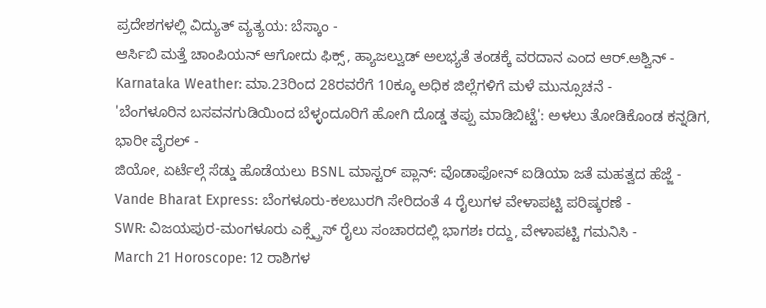ಪ್ರದೇಶಗಳಲ್ಲಿ ವಿದ್ಯುತ್ ವ್ಯತ್ಯಯ: ಬೆಸ್ಕಾಂ -
ಆರ್ಸಿಬಿ ಮತ್ತೆ ಚಾಂಪಿಯನ್ ಆಗೋದು ಫಿಕ್ಸ್, ಹ್ಯಾಜಲ್ವುಡ್ ಅಲಭ್ಯತೆ ತಂಡಕ್ಕೆ ವರದಾನ ಎಂದ ಆರ್.ಅಶ್ವಿನ್ -
Karnataka Weather: ಮಾ.23ರಿಂದ 28ರವರೆಗೆ 10ಕ್ಕೂ ಅಧಿಕ ಜಿಲ್ಲೆಗಳಿಗೆ ಮಳೆ ಮುನ್ಸೂಚನೆ -
'ಬೆಂಗಳೂರಿನ ಬಸವನಗುಡಿಯಿಂದ ಬೆಳ್ಳಂದೂರಿಗೆ ಹೋಗಿ ದೊಡ್ಡ ತಪ್ಪು ಮಾಡಿಬಿಟ್ಟೆ': ಅಳಲು ತೋಡಿಕೊಂಡ ಕನ್ನಡಿಗ, ಭಾರೀ ವೈರಲ್ -
ಜಿಯೋ, ಏರ್ಟೆಲ್ಗೆ ಸೆಡ್ಡು ಹೊಡೆಯಲು BSNL ಮಾಸ್ಟರ್ ಪ್ಲಾನ್: ವೊಡಾಫೋನ್ ಐಡಿಯಾ ಜತೆ ಮಹತ್ವದ ಹೆಜ್ಜೆ -
Vande Bharat Express: ಬೆಂಗಳೂರು-ಕಲಬುರಗಿ ಸೇರಿದಂತೆ 4 ರೈಲುಗಳ ವೇಳಾಪಟ್ಟಿ ಪರಿಷ್ಕರಣೆ -
SWR: ವಿಜಯಪುರ-ಮಂಗಳೂರು ಎಕ್ಸ್ಪ್ರೆಸ್ ರೈಲು ಸಂಚಾರದಲ್ಲಿ ಭಾಗಶಃ ರದ್ದು, ವೇಳಾಪಟ್ಟಿ ಗಮನಿಸಿ -
March 21 Horoscope: 12 ರಾಶಿಗಳ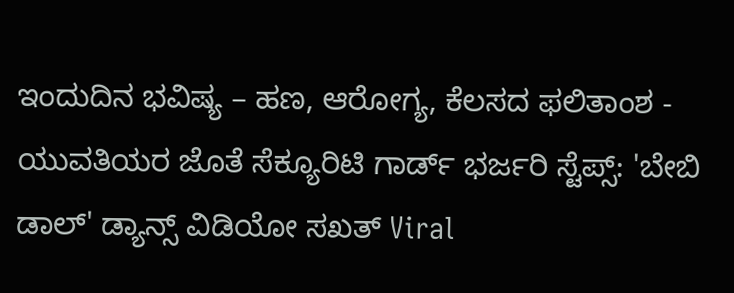ಇಂದುದಿನ ಭವಿಷ್ಯ – ಹಣ, ಆರೋಗ್ಯ, ಕೆಲಸದ ಫಲಿತಾಂಶ -
ಯುವತಿಯರ ಜೊತೆ ಸೆಕ್ಯೂರಿಟಿ ಗಾರ್ಡ್ ಭರ್ಜರಿ ಸ್ಟೆಪ್ಸ್: 'ಬೇಬಿ ಡಾಲ್' ಡ್ಯಾನ್ಸ್ ವಿಡಿಯೋ ಸಖತ್ Viral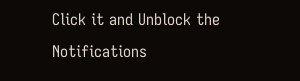Click it and Unblock the Notifications